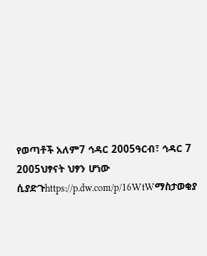የወጣቶች አለም7 ኅዳር 2005ዓርብ፣ ኅዳር 7 2005ህፃናት ህፃን ሆነው ሲያድጉhttps://p.dw.com/p/16WtWማስታወቂያ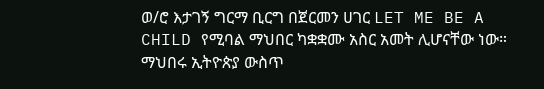ወ/ሮ እታገኝ ግርማ ቢርግ በጀርመን ሀገር LET ME BE A CHILD የሚባል ማህበር ካቋቋሙ አስር አመት ሊሆናቸው ነው። ማህበሩ ኢትዮጵያ ውስጥ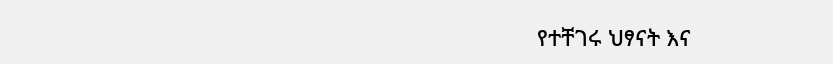የተቸገሩ ህፃናት እና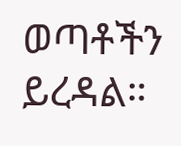ወጣቶችን ይረዳል።